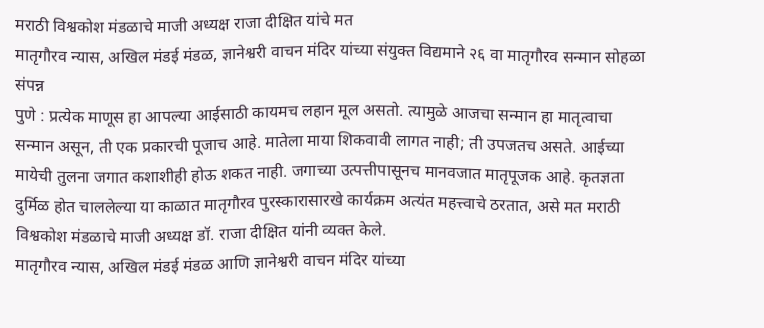मराठी विश्वकोश मंडळाचे माजी अध्यक्ष राजा दीक्षित यांचे मत
मातृगौरव न्यास, अखिल मंडई मंडळ, ज्ञानेश्वरी वाचन मंदिर यांच्या संयुक्त विद्यमाने २६ वा मातृगौरव सन्मान सोहळा संपन्न
पुणे : प्रत्येक माणूस हा आपल्या आईसाठी कायमच लहान मूल असतो. त्यामुळे आजचा सन्मान हा मातृत्वाचा सन्मान असून, ती एक प्रकारची पूजाच आहे. मातेला माया शिकवावी लागत नाही; ती उपजतच असते. आईच्या मायेची तुलना जगात कशाशीही होऊ शकत नाही. जगाच्या उत्पत्तीपासूनच मानवजात मातृपूजक आहे. कृतज्ञता दुर्मिळ होत चाललेल्या या काळात मातृगौरव पुरस्कारासारखे कार्यक्रम अत्यंत महत्त्वाचे ठरतात, असे मत मराठी विश्वकोश मंडळाचे माजी अध्यक्ष डॉ. राजा दीक्षित यांनी व्यक्त केले.
मातृगौरव न्यास, अखिल मंडई मंडळ आणि ज्ञानेश्वरी वाचन मंदिर यांच्या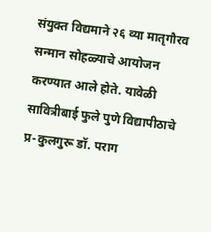संयुक्त विद्यमाने २६ व्या मातृगौरव सन्मान सोहळ्याचे आयोजन करण्यात आले होते. यावेळी सावित्रीबाई फुले पुणे विद्यापीठाचे प्र-कुलगुरू डॉ. पराग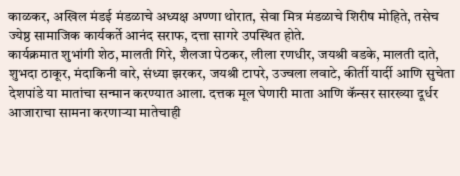काळकर, अखिल मंडई मंडळाचे अध्यक्ष अण्णा थोरात, सेवा मित्र मंडळाचे शिरीष मोहिते, तसेच ज्येष्ठ सामाजिक कार्यकर्ते आनंद सराफ, दत्ता सागरे उपस्थित होते.
कार्यक्रमात शुभांगी शेठ, मालती गिरे, शैलजा पेठकर, लीला रणधीर, जयश्री वडके, मालती दाते, शुभदा ठाकूर, मंदाकिनी वारे, संध्या झरकर, जयश्री टापरे, उज्वला लवाटे, कीर्ती यार्दी आणि सुचेता देशपांडे या मातांचा सन्मान करण्यात आला. दत्तक मूल घेणारी माता आणि कॅन्सर सारख्या दूर्धर आजाराचा सामना करणाऱ्या मातेचाही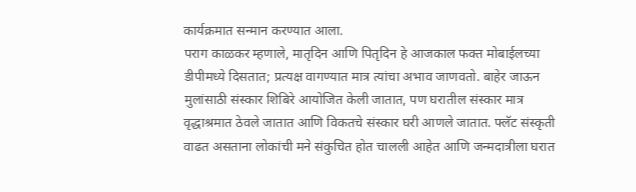कार्यक्रमात सन्मान करण्यात आला.
पराग काळकर म्हणाले, मातृदिन आणि पितृदिन हे आजकाल फक्त मोबाईलच्या डीपीमध्ये दिसतात; प्रत्यक्ष वागण्यात मात्र त्यांचा अभाव जाणवतो. बाहेर जाऊन मुलांसाठी संस्कार शिबिरे आयोजित केली जातात, पण घरातील संस्कार मात्र वृद्धाश्रमात ठेवले जातात आणि विकतचे संस्कार घरी आणले जातात. फ्लॅट संस्कृती वाढत असताना लोकांची मने संकुचित होत चालली आहेत आणि जन्मदात्रीला घरात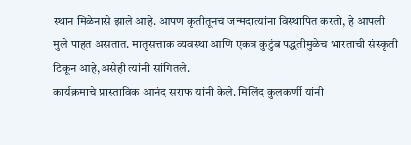स्थान मिळेनासे झाले आहे. आपण कृतीतूनच जन्मदात्यांना विस्थापित करतो, हे आपली मुले पाहत असतात. मातृसत्ताक व्यवस्था आणि एकत्र कुटुंब पद्धतीमुळेच भारताची संस्कृती टिकून आहे,असेही त्यांनी सांगितले.
कार्यक्रमाचे प्रास्ताविक आनंद सराफ यांनी केले. मिलिंद कुलकर्णी यांनी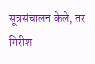सूत्रसंचालन केले, तर गिरीश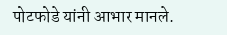पोटफोडे यांनी आभार मानले.